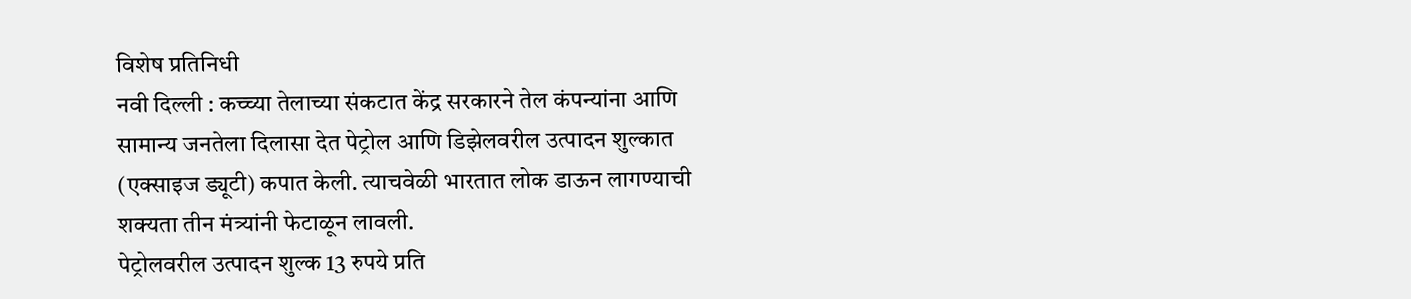विशेष प्रतिनिधी
नवी दिल्ली : कच्च्या तेलाच्या संकटात केंद्र सरकारने तेल कंपन्यांना आणि सामान्य जनतेला दिलासा देत पेट्रोल आणि डिझेलवरील उत्पादन शुल्कात (एक्साइज ड्यूटी) कपात केली. त्याचवेळी भारतात लोक डाऊन लागण्याची शक्यता तीन मंत्र्यांनी फेटाळून लावली.
पेट्रोलवरील उत्पादन शुल्क 13 रुपये प्रति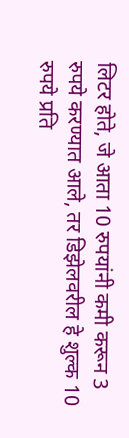लिटर होते, जे आता 10 रुपयांनी कमी करून 3 रुपये करण्यात आले, तर डिझेलवरील हे शुल्क 10 रुपये प्रति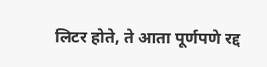लिटर होते, ते आता पूर्णपणे रद्द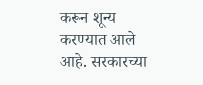करून शून्य करण्यात आले आहे. सरकारच्या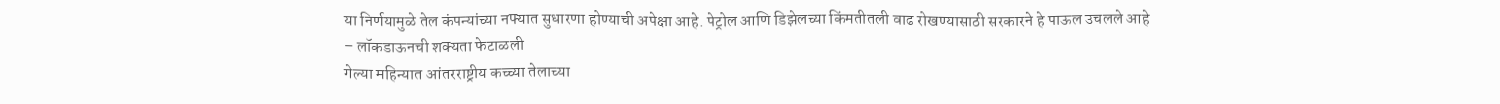या निर्णयामुळे तेल कंपन्यांच्या नफ्यात सुधारणा होण्याची अपेक्षा आहे. पेट्रोल आणि डिझेलच्या किंमतीतली वाढ रोखण्यासाठी सरकारने हे पाऊल उचलले आहे
– लॉकडाऊनची शक्यता फेटाळली
गेल्या महिन्यात आंतरराष्ट्रीय कच्च्या तेलाच्या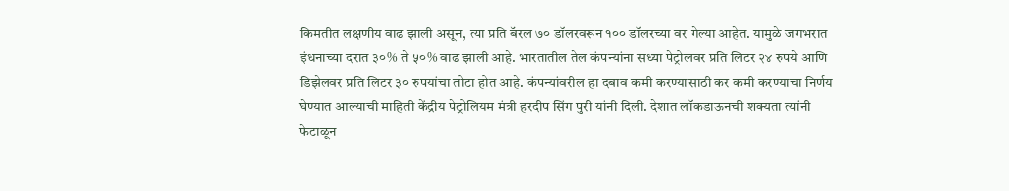किमतीत लक्षणीय वाढ झाली असून, त्या प्रति बॅरल ७० डॉलरवरून १०० डॉलरच्या वर गेल्या आहेत. यामुळे जगभरात इंधनाच्या दरात ३०% ते ५०% वाढ झाली आहे. भारतातील तेल कंपन्यांना सध्या पेट्रोलवर प्रति लिटर २४ रुपये आणि डिझेलवर प्रति लिटर ३० रुपयांचा तोटा होत आहे. कंपन्यांवरील हा दबाव कमी करण्यासाठी कर कमी करण्याचा निर्णय घेण्यात आल्याची माहिती केंद्रीय पेट्रोलियम मंत्री हरदीप सिंग पुरी यांनी दिली. देशात लॉकडाऊनची शक्यता त्यांनी फेटाळून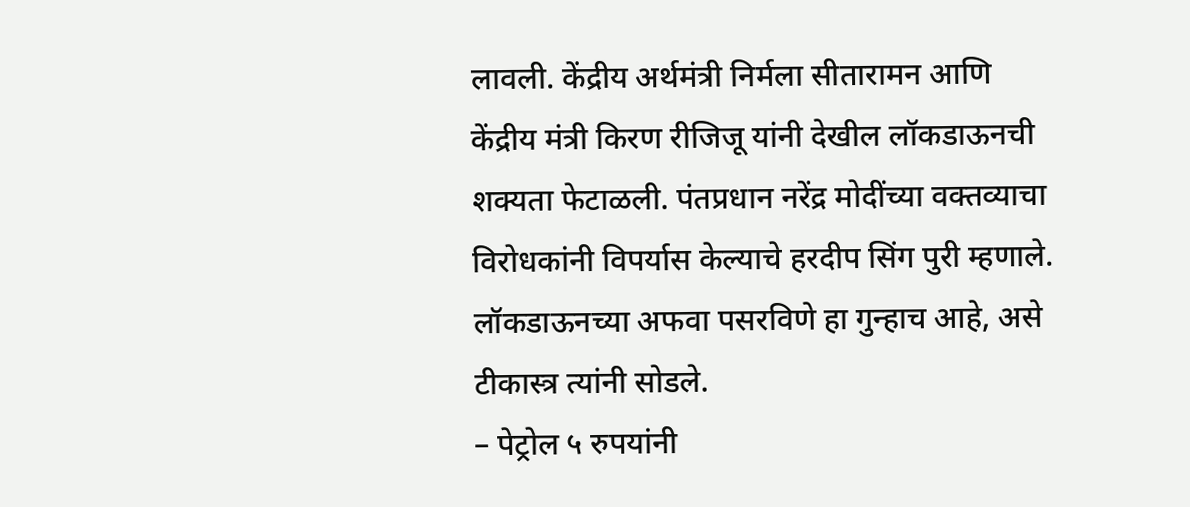लावली. केंद्रीय अर्थमंत्री निर्मला सीतारामन आणि केंद्रीय मंत्री किरण रीजिजू यांनी देखील लॉकडाऊनची शक्यता फेटाळली. पंतप्रधान नरेंद्र मोदींच्या वक्तव्याचा विरोधकांनी विपर्यास केल्याचे हरदीप सिंग पुरी म्हणाले. लॉकडाऊनच्या अफवा पसरविणे हा गुन्हाच आहे, असे टीकास्त्र त्यांनी सोडले.
– पेट्रोल ५ रुपयांनी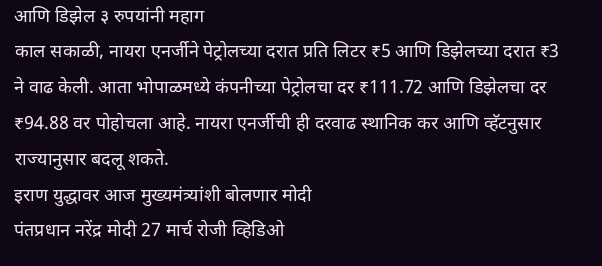आणि डिझेल ३ रुपयांनी महाग
काल सकाळी, नायरा एनर्जीने पेट्रोलच्या दरात प्रति लिटर ₹5 आणि डिझेलच्या दरात ₹3 ने वाढ केली. आता भोपाळमध्ये कंपनीच्या पेट्रोलचा दर ₹111.72 आणि डिझेलचा दर ₹94.88 वर पोहोचला आहे. नायरा एनर्जीची ही दरवाढ स्थानिक कर आणि व्हॅटनुसार राज्यानुसार बदलू शकते.
इराण युद्धावर आज मुख्यमंत्र्यांशी बोलणार मोदी
पंतप्रधान नरेंद्र मोदी 27 मार्च रोजी व्हिडिओ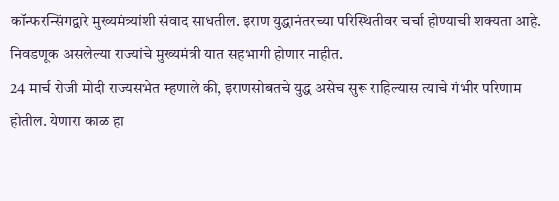कॉन्फरन्सिंगद्वारे मुख्यमंत्र्यांशी संवाद साधतील. इराण युद्धानंतरच्या परिस्थितीवर चर्चा होण्याची शक्यता आहे. निवडणूक असलेल्या राज्यांचे मुख्यमंत्री यात सहभागी होणार नाहीत.
24 मार्च रोजी मोदी राज्यसभेत म्हणाले की, इराणसोबतचे युद्ध असेच सुरू राहिल्यास त्याचे गंभीर परिणाम होतील. येणारा काळ हा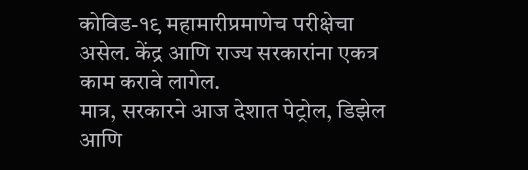कोविड-१९ महामारीप्रमाणेच परीक्षेचा असेल. केंद्र आणि राज्य सरकारांना एकत्र काम करावे लागेल.
मात्र, सरकारने आज देशात पेट्रोल, डिझेल आणि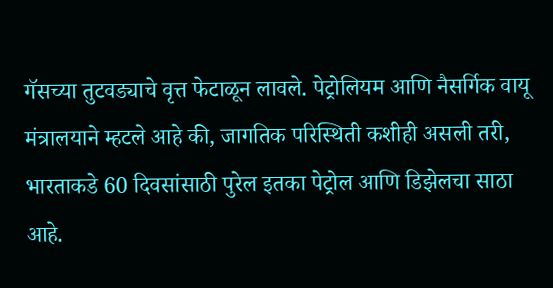गॅसच्या तुटवड्याचे वृत्त फेटाळून लावले. पेट्रोलियम आणि नैसर्गिक वायू मंत्रालयाने म्हटले आहे की, जागतिक परिस्थिती कशीही असली तरी, भारताकडे 60 दिवसांसाठी पुरेल इतका पेट्रोल आणि डिझेलचा साठा आहे.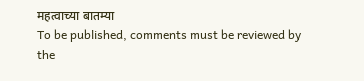महत्वाच्या बातम्या
To be published, comments must be reviewed by the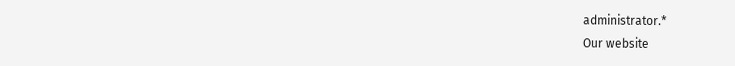administrator.*
Our website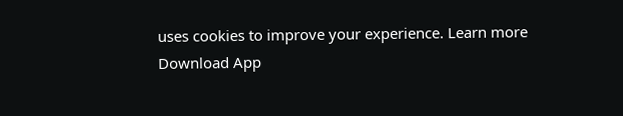uses cookies to improve your experience. Learn more
Download App